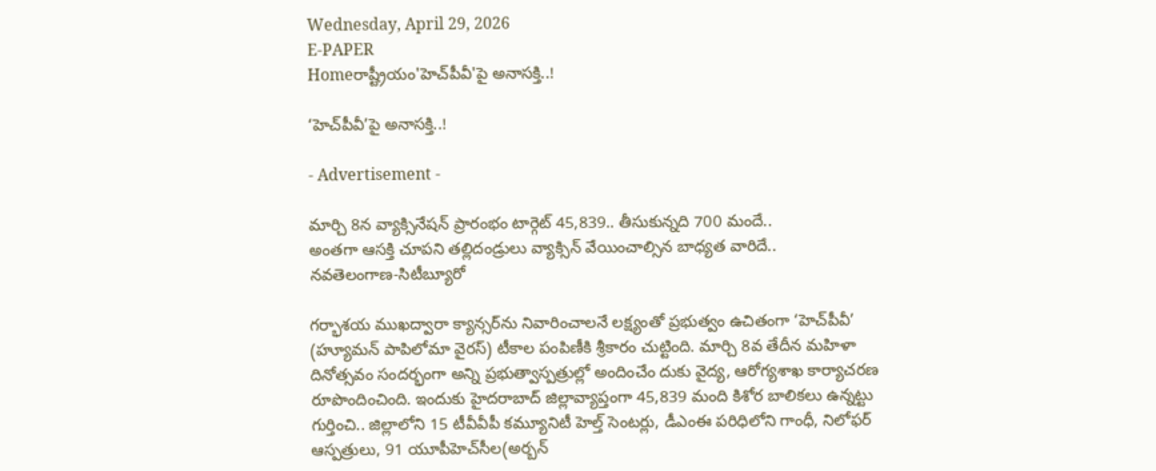Wednesday, April 29, 2026
E-PAPER
Homeరాష్ట్రీయం'హెచ్‌పీవీ'పై అనాసక్తి..!

‘హెచ్‌పీవీ’పై అనాసక్తి..!

- Advertisement -

మార్చి 8న వ్యాక్సినేషన్‌ ప్రారంభం టార్గెట్‌ 45,839.. తీసుకున్నది 700 మందే..
అంతగా ఆసక్తి చూపని తల్లిదండ్రులు వ్యాక్సిన్‌ వేయించాల్సిన బాధ్యత వారిదే..
నవతెలంగాణ-సిటీబ్యూరో

గర్భాశయ ముఖద్వారా క్యాన్సర్‌ను నివారించాలనే లక్ష్యంతో ప్రభుత్వం ఉచితంగా ‘హెచ్‌పీవీ’ (హ్యూమన్‌ పాపిలోమా వైరస్‌) టీకాల పంపిణీకి శ్రీకారం చుట్టింది. మార్చి 8వ తేదీన మహిళా దినోత్సవం సందర్భంగా అన్ని ప్రభుత్వాస్పత్రుల్లో అందించేం దుకు వైద్య, ఆరోగ్యశాఖ కార్యాచరణ రూపొందించింది. ఇందుకు హైదరాబాద్‌ జిల్లావ్యాప్తంగా 45,839 మంది కిశోర బాలికలు ఉన్నట్టు గుర్తించి.. జిల్లాలోని 15 టీవీవీపీ కమ్యూనిటీ హెల్త్‌ సెంటర్లు, డీఎంఈ పరిధిలోని గాంధీ, నిలోఫర్‌ ఆస్పత్రులు, 91 యూపీహెచ్‌సీల(అర్బన్‌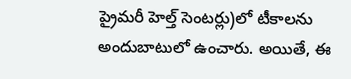ప్రైమరీ హెల్త్‌ సెంటర్లు)లో టీకాలను అందుబాటులో ఉంచారు. అయితే, ఈ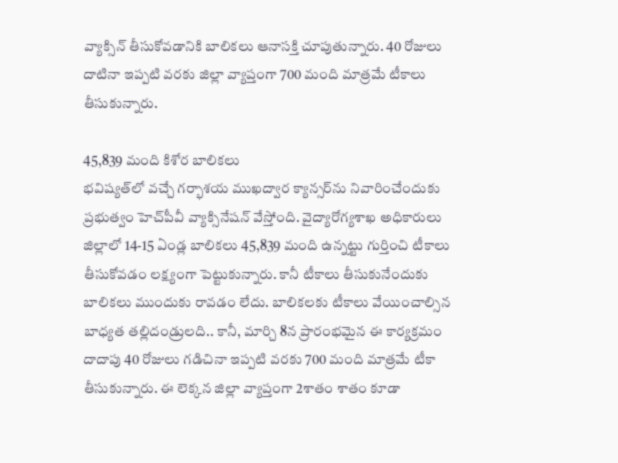వ్యాక్సిన్‌ తీసుకోవడానికి బాలికలు ఆనాసక్తి చూపుతున్నారు. 40 రోజులు దాటినా ఇప్పటి వరకు జిల్లా వ్యాప్తంగా 700 మంది మాత్రమే టీకాలు తీసుకున్నారు.

45,839 మంది కిశోర బాలికలు
భవిష్యత్‌లో వచ్చే గర్భాశయ ముఖద్వార క్యాన్సర్‌ను నివారించేందుకు ప్రభుత్వం హెచ్‌పీవీ వ్యాక్సినేషన్‌ వేస్తోంది. వైద్యారోగ్యశాఖ అధికారులు జిల్లాలో 14-15 ఏండ్ల బాలికలు 45,839 మంది ఉన్నట్టు గుర్తించి టీకాలు తీసుకోవడం లక్ష్యంగా పెట్టుకున్నారు. కానీ టీకాలు తీసుకునేందుకు బాలికలు ముందుకు రావడం లేదు. బాలికలకు టీకాలు వేయించాల్సిన బాధ్యత తల్లిదండ్రులది.. కానీ, మార్చి 8న ప్రారంభమైన ఈ కార్యక్రమం దాదాపు 40 రోజులు గడిచినా ఇప్పటి వరకు 700 మంది మాత్రమే టీకా తీసుకున్నారు. ఈ లెక్కన జిల్లా వ్యాప్తంగా 2శాతం శాతం కూడా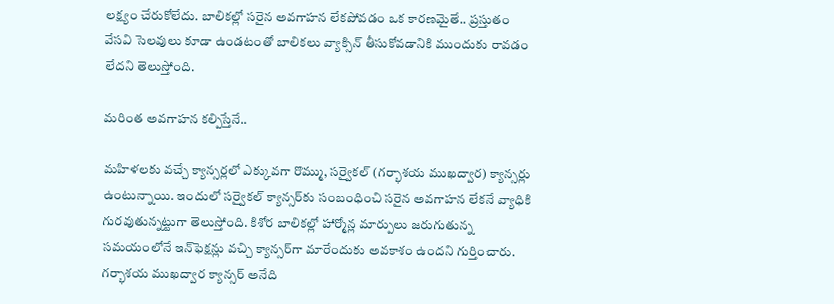లక్ష్యం చేరుకోలేదు. బాలికల్లో సరైన అవగాహన లేకపోవడం ఒక కారణమైతే.. ప్రస్తుతం వేసవి సెలవులు కూడా ఉండటంతో బాలికలు వ్యాక్సిన్‌ తీసుకోవడానికి ముందుకు రావడం లేదని తెలుస్తోంది.

మరింత అవగాహన కల్పిస్తేనే..

మహిళలకు వచ్చే క్యాన్సర్లలో ఎక్కువగా రొమ్ము, సర్వైకల్‌ (గర్భాశయ ముఖద్వార) క్యాన్సర్లు ఉంటున్నాయి. ఇందులో సర్వైకల్‌ క్యాన్సర్‌కు సంబంధించి సరైన అవగాహన లేకనే వ్యాధికి గురవుతున్నట్టుగా తెలుస్తోంది. కిశోర బాలికల్లో హార్మోన్ల మార్పులు జరుగుతున్న సమయంలోనే ఇన్‌ఫెక్షన్లు వచ్చి క్యాన్సర్‌గా మారేందుకు అవకాశం ఉందని గుర్తించారు. గర్భాశయ ముఖద్వార క్యాన్సర్‌ అనేది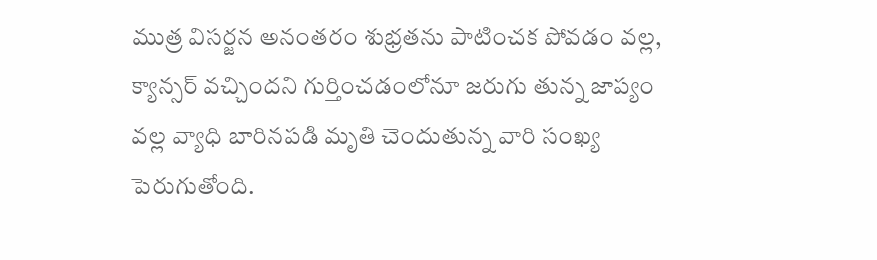ముత్ర విసర్జన అనంతరం శుభ్రతను పాటించక పోవడం వల్ల, క్యాన్సర్‌ వచ్చిందని గుర్తించడంలోనూ జరుగు తున్న జాప్యం వల్ల వ్యాధి బారినపడి మృతి చెందుతున్న వారి సంఖ్య పెరుగుతోంది.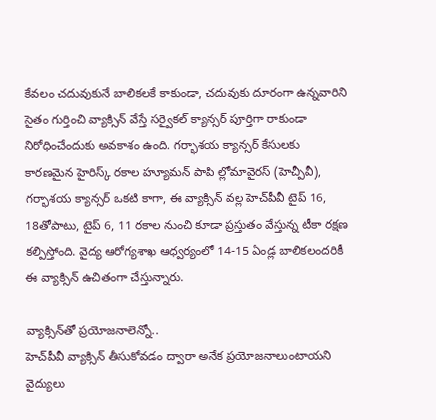కేవలం చదువుకునే బాలికలకే కాకుండా, చదువుకు దూరంగా ఉన్నవారిని సైతం గుర్తించి వ్యాక్సిన్‌ వేస్తే సర్వైకల్‌ క్యాన్సర్‌ పూర్తిగా రాకుండా నిరోధించేందుకు అవకాశం ఉంది. గర్భాశయ క్యాన్సర్‌ కేసులకు కారణమైన హైరిస్క్‌ రకాల హ్యూమన్‌ పాపి ల్లోమావైరస్‌ (హెచ్పీవీ), గర్భాశయ క్యాన్సర్‌ ఒకటి కాగా, ఈ వ్యాక్సిన్‌ వల్ల హెచ్‌పీవీ టైప్‌ 16, 18తోపాటు, టైప్‌ 6, 11 రకాల నుంచి కూడా ప్రస్తుతం వేస్తున్న టీకా రక్షణ కల్పిస్తోంది. వైద్య ఆరోగ్యశాఖ ఆధ్వర్యంలో 14-15 ఏండ్ల బాలికలందరికీ ఈ వ్యాక్సిన్‌ ఉచితంగా చేస్తున్నారు.

వ్యాక్సిన్‌తో ప్రయోజనాలెన్నో..
హెచ్‌పీవీ వ్యాక్సిన్‌ తీసుకోవడం ద్వారా అనేక ప్రయోజనాలుంటాయని వైద్యులు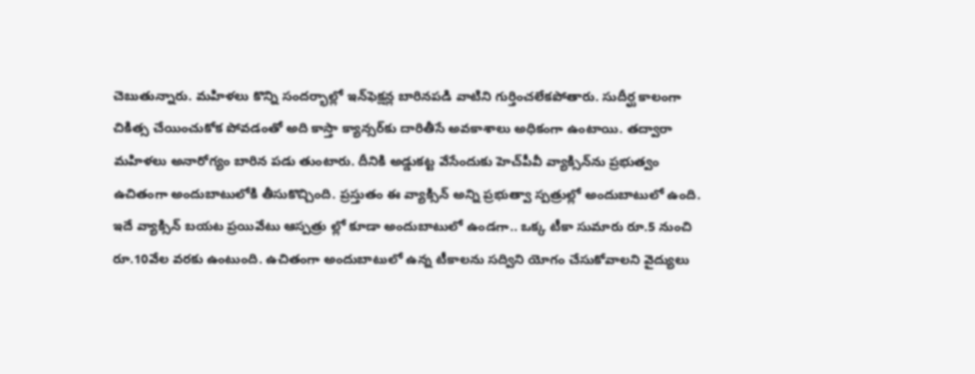చెబుతున్నారు. మహిళలు కొన్ని సందర్భాల్లో ఇన్‌ఫెక్షన్ల బారినపడి వాటిని గుర్తించలేకపోతారు. సుదీర్ఘ కాలంగా చికిత్స చేయించుకోక పోవడంతో అది కాస్తా క్యాన్సర్‌కు దారితీసే అవకాశాలు అధికంగా ఉంటాయి. తద్వారా మహిళలు అనారోగ్యం బారిన పడు తుంటారు. దీనికి అడ్డుకట్ట వేసేందుకు హెచ్‌పీవీ వ్యాక్సిన్‌ను ప్రభుత్వం ఉచితంగా అందుబాటులోకి తీసుకొచ్చింది. ప్రస్తుతం ఈ వ్యాక్సిన్‌ అన్ని ప్రభుత్వా స్పత్రుల్లో అందుబాటులో ఉంది. ఇదే వ్యాక్సిన్‌ బయట ప్రయివేటు ఆస్పత్రు ల్లో కూడా అందుబాటులో ఉండగా.. ఒక్క టీకా సుమారు రూ.5 నుంచి రూ.10వేల వరకు ఉంటుంది. ఉచితంగా అందుబాటులో ఉన్న టీకాలను సద్విని యోగం చేసుకోవాలని వైద్యులు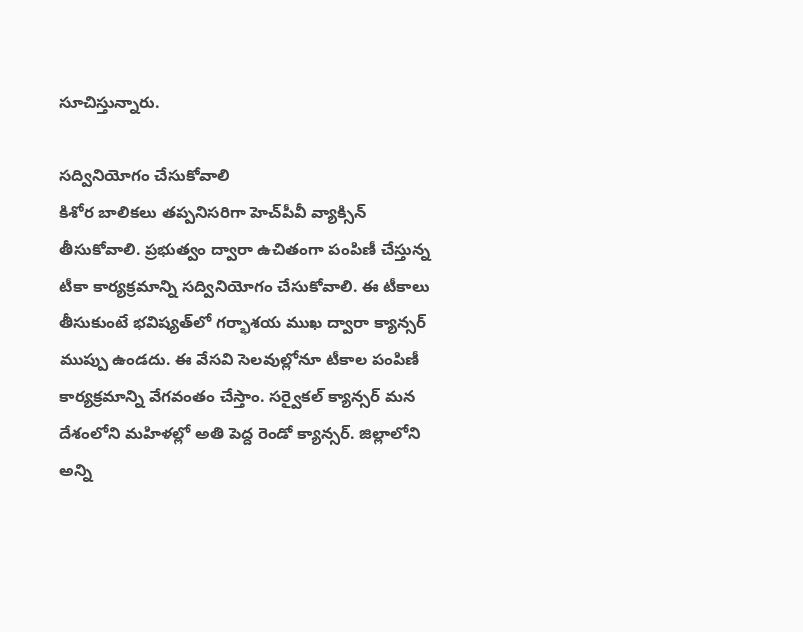సూచిస్తున్నారు.

సద్వినియోగం చేసుకోవాలి
కిశోర బాలికలు తప్పనిసరిగా హెచ్‌పీవీ వ్యాక్సిన్‌ తీసుకోవాలి. ప్రభుత్వం ద్వారా ఉచితంగా పంపిణీ చేస్తున్న టీకా కార్యక్రమాన్ని సద్వినియోగం చేసుకోవాలి. ఈ టీకాలు తీసుకుంటే భవిష్యత్‌లో గర్భాశయ ముఖ ద్వారా క్యాన్సర్‌ ముప్పు ఉండదు. ఈ వేసవి సెలవుల్లోనూ టీకాల పంపిణీ కార్యక్రమాన్ని వేగవంతం చేస్తాం. సర్వైకల్‌ క్యాన్సర్‌ మన దేశంలోని మహిళల్లో అతి పెద్ద రెండో క్యాన్సర్‌. జిల్లాలోని అన్ని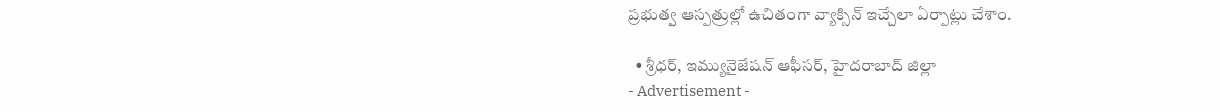ప్రభుత్వ ఆస్పత్రుల్లో ఉచితంగా వ్యాక్సిన్‌ ఇచ్చేలా ఏర్పాట్లు చేశాం.

  • శ్రీధర్‌, ఇమ్యునైజేషన్‌ ఆఫీసర్‌, హైదరాబాద్‌ జిల్లా
- Advertisement -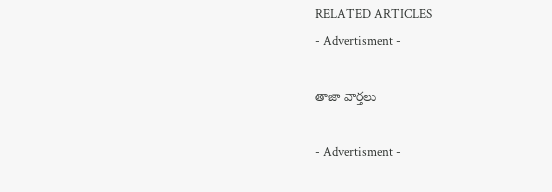RELATED ARTICLES
- Advertisment -

తాజా వార్తలు

- Advertisment -